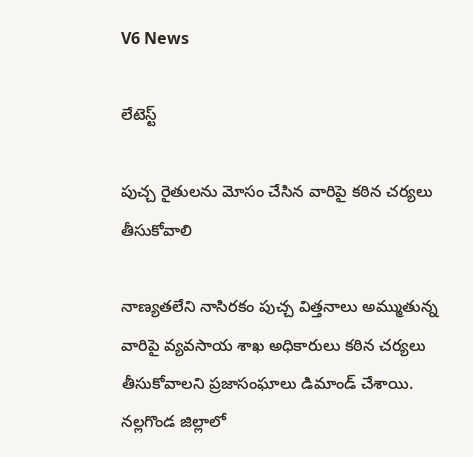V6 News

లేటెస్ట్

పుచ్చ రైతులను మోసం చేసిన వారిపై కఠిన చర్యలు తీసుకోవాలి

నాణ్యతలేని నాసిరకం పుచ్చ విత్తనాలు అమ్ముతున్న వారిపై వ్యవసాయ శాఖ అధికారులు కఠిన చర్యలు తీసుకోవాలని ప్రజాసంఘాలు డిమాండ్ చేశాయి. నల్లగొండ జిల్లాలో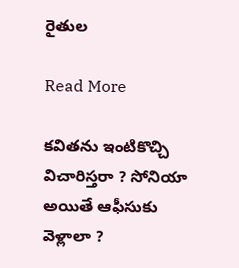రైతుల

Read More

కవితను ఇంటికొచ్చి విచారిస్తరా ? సోనియా అయితే ఆఫీసుకు వెళ్లాలా ?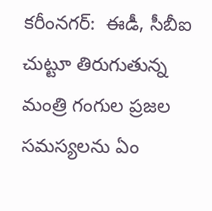కరీంనగర్:  ఈడీ, సీబీఐ చుట్టూ తిరుగుతున్న మంత్రి గంగుల ప్రజల సమస్యలను ఏం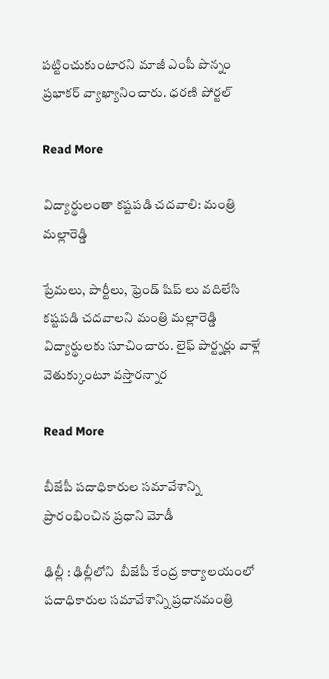పట్టించుకుంటారని మాజీ ఎంపీ పొన్నం ప్రభాకర్ వ్యాఖ్యానించారు. ధరణి పోర్టల్

Read More

విద్యార్థులంతా కష్టపడి చదవాలి: మంత్రి మల్లారెడ్డి

ప్రేమలు, పార్టీలు, ఫ్రెండ్ షిప్ లు వదిలేసి కష్టపడి చదవాలని మంత్రి మల్లారెడ్డి విద్యార్థులకు సూచించారు. లైఫ్ పార్ట్నర్లు వాళ్లే వెతుక్కుంటూ వస్తారన్నార

Read More

బీజేపీ పదాధికారుల సమావేశాన్ని ప్రారంభించిన ప్రధాని మోడీ

ఢిల్లీ : ఢిల్లీలోని  బీజేపీ కేంద్ర కార్యాలయంలో పదాధికారుల సమావేశాన్ని ప్రధానమంత్రి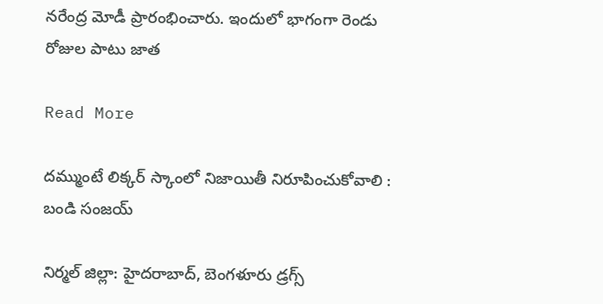నరేంద్ర మోడీ ప్రారంభించారు. ఇందులో భాగంగా రెండు రోజుల పాటు జాత

Read More

దమ్ముంటే లిక్కర్ స్కాంలో నిజాయితీ నిరూపించుకోవాలి : బండి సంజయ్

నిర్మల్ జిల్లా: హైదరాబాద్, బెంగళూరు డ్రగ్స్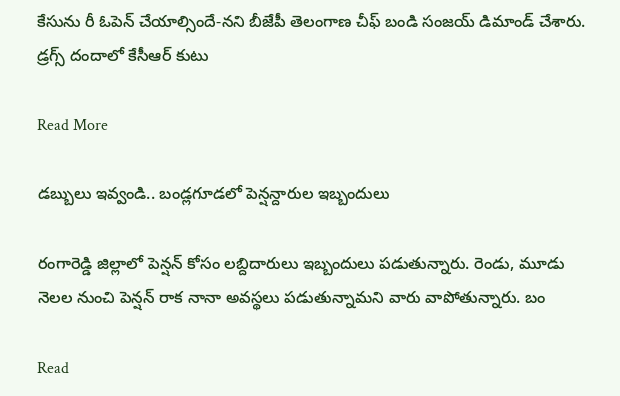కేసును రీ ఓపెన్ చేయాల్సిందే-నని బీజేపీ తెలంగాణ చీఫ్ బండి సంజయ్ డిమాండ్ చేశారు. డ్రగ్స్ దందాలో కేసీఆర్ కుటు

Read More

డబ్బులు ఇవ్వండి.. బండ్లగూడలో పెన్షన్దారుల ఇబ్బందులు

రంగారెడ్డి జిల్లాలో పెన్షన్ కోసం లబ్దిదారులు ఇబ్బందులు పడుతున్నారు. రెండు, మూడు నెలల నుంచి పెన్షన్ రాక నానా అవస్థలు పడుతున్నామని వారు వాపోతున్నారు. బం

Read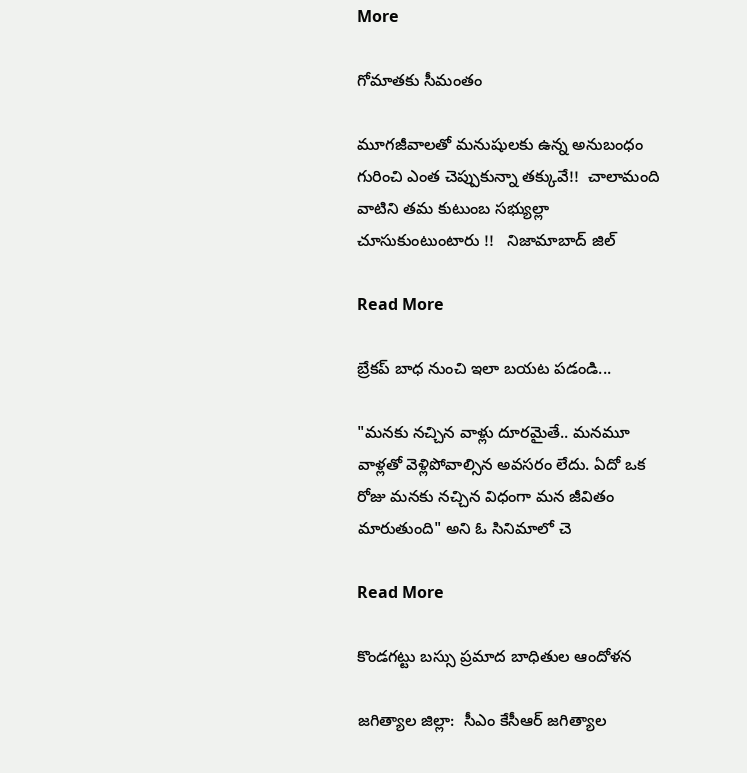More

గోమాతకు సీమంతం

మూగజీవాలతో మనుషులకు ఉన్న అనుబంధం గురించి ఎంత చెప్పుకున్నా తక్కువే!!  చాలామంది వాటిని తమ కుటుంబ సభ్యుల్లా చూసుకుంటుంటారు !!   నిజామాబాద్ జిల్

Read More

బ్రేకప్ బాధ నుంచి ఇలా బయట పడండి...

"మనకు నచ్చిన వాళ్లు దూరమైతే.. మనమూ వాళ్లతో వెళ్లిపోవాల్సిన అవసరం లేదు. ఏదో ఒక రోజు మనకు నచ్చిన విధంగా మన జీవితం మారుతుంది" అని ఓ సినిమాలో చె

Read More

కొండగట్టు బస్సు ప్రమాద బాధితుల ఆందోళన

జగిత్యాల జిల్లా:  సీఎం కేసీఆర్ జగిత్యాల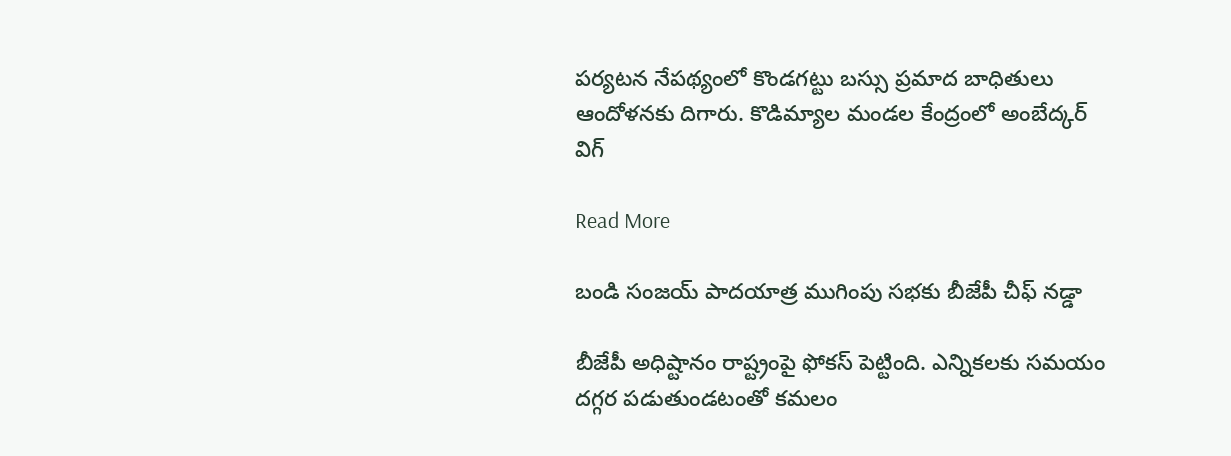పర్యటన నేపథ్యంలో కొండగట్టు బస్సు ప్రమాద బాధితులు ఆందోళనకు దిగారు. కొడిమ్యాల మండల కేంద్రంలో అంబేద్కర్ విగ్

Read More

బండి సంజయ్ పాదయాత్ర ముగింపు సభకు బీజేపీ చీఫ్ నడ్డా

బీజేపీ అధిష్టానం రాష్ట్రంపై ఫోకస్ పెట్టింది. ఎన్నికలకు సమయం దగ్గర పడుతుండటంతో కమలం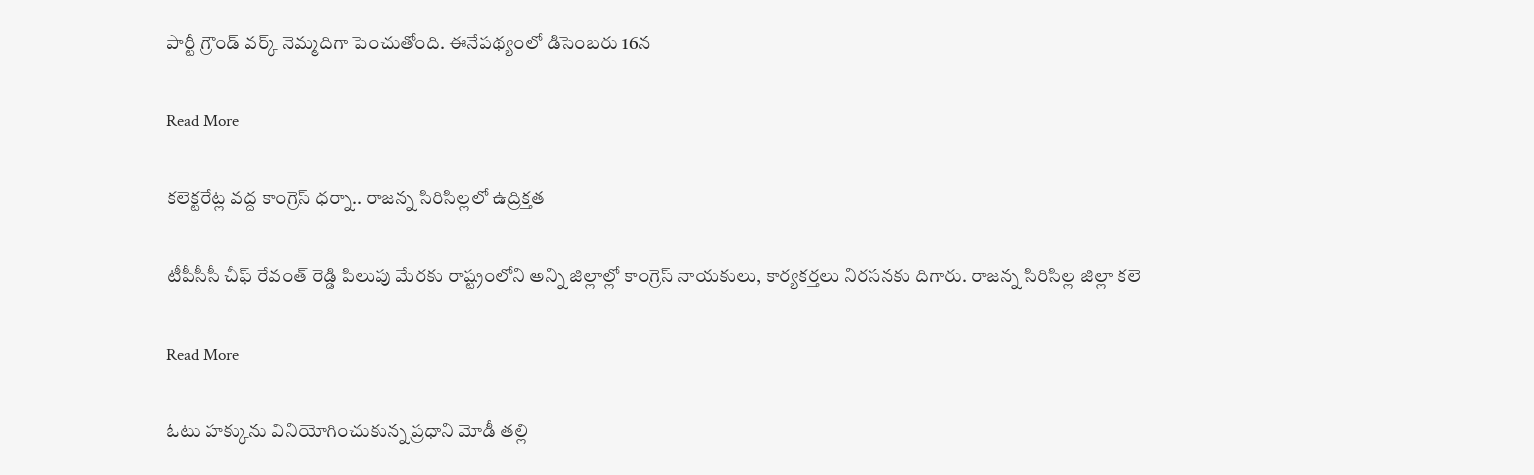పార్టీ గ్రౌండ్ వర్క్ నెమ్మదిగా పెంచుతోంది. ఈనేపథ్యంలో డిసెంబరు 16న

Read More

కలెక్టరేట్ల వద్ద కాంగ్రెస్ ధర్నా.. రాజన్న సిరిసిల్లలో ఉద్రిక్తత

టీపీసీసీ చీఫ్ రేవంత్ రెడ్డి పిలుపు మేరకు రాష్ట్రంలోని అన్ని జిల్లాల్లో కాంగ్రెస్ నాయకులు, కార్యకర్తలు నిరసనకు దిగారు. రాజన్న సిరిసిల్ల జిల్లా కలె

Read More

ఓటు హక్కును వినియోగించుకున్న ప్రధాని మోడీ తల్లి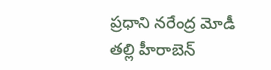ప్రధాని నరేంద్ర మోడీ తల్లి హీరాబెన్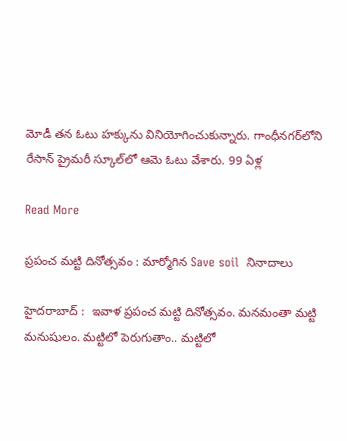మోడీ తన ఓటు హక్కును వినియోగించుకున్నారు. గాంధీనగర్‌లోని రేసాన్ ప్రైమరీ స్కూల్‌లో ఆమె ఓటు వేశారు. 99 ఏళ్ల

Read More

ప్రపంచ మట్టి దినోత్సవం : మార్మోగిన Save soil  నినాదాలు

హైదరాబాద్ :  ఇవాళ ప్రపంచ మట్టి దినోత్సవం. మనమంతా మట్టి మనుషులం. మట్టిలో పెరుగుతాం.. మట్టిలో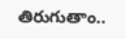తిరుగుతాం..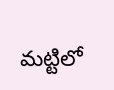మట్టిలో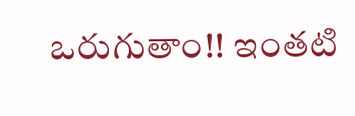ఒరుగుతాం!! ఇంతటి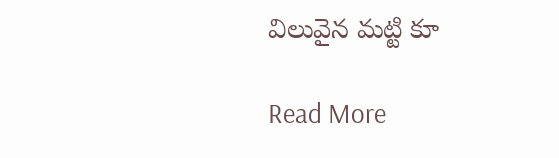విలువైన మట్టి కూ

Read More